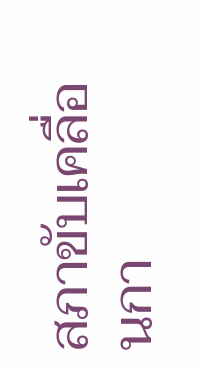สภาขับเคลื่อนกา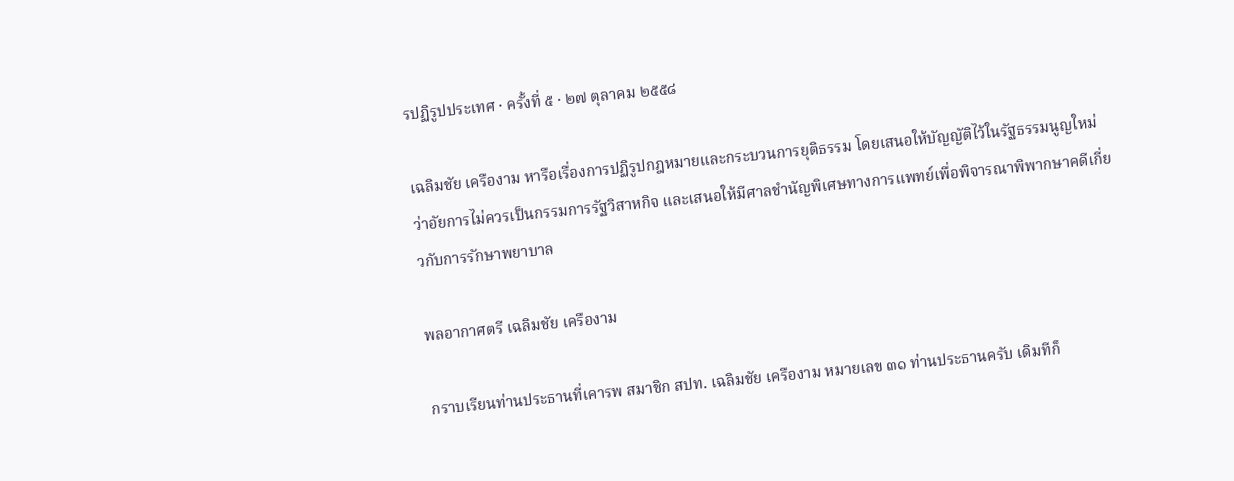รปฏิรูปประเทศ · ครั้งที่ ๕ · ๒๗ ตุลาคม ๒๕๕๘

เฉลิมชัย เครืองาม หารือเรื่องการปฏิรูปกฎหมายและกระบวนการยุติธรรม โดยเสนอให้บัญญัติไว้ในรัฐธรรมนูญใหม่ว่าอัยการไม่ควรเป็นกรรมการรัฐวิสาหกิจ และเสนอให้มีศาลชำนัญพิเศษทางการแพทย์เพื่อพิจารณาพิพากษาคดีเกี่ยวกับการรักษาพยาบาล

พลอากาศตรี เฉลิมชัย เครืองาม

กราบเรียนท่านประธานที่เคารพ สมาชิก สปท. เฉลิมชัย เครืองาม หมายเลข ๓๑ ท่านประธานครับ เดิมทีก็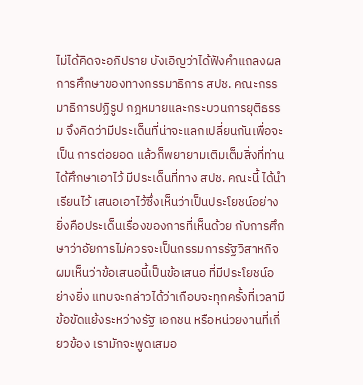ไม่ได้คิดจะอภิปราย บังเอิญว่าได้ฟังคำแถลงผลการศึกษาของทางกรรมาธิการ สปช. คณะกรรมาธิการปฏิรูป กฎหมายและกระบวนการยุติธรรม จึงคิดว่ามีประเด็นที่น่าจะแลกเปลี่ยนกันเพื่อจะเป็น การต่อยอด แล้วก็พยายามเติมเต็มสิ่งที่ท่านได้ศึกษาเอาไว้ มีประเด็นที่ทาง สปช. คณะนี้ ได้นำเรียนไว้ เสนอเอาไว้ซึ่งเห็นว่าเป็นประโยชน์อย่างยิ่งคือประเด็นเรื่องของการที่เห็นด้วย กับการศึกษาว่าอัยการไม่ควรจะเป็นกรรมการรัฐวิสาหกิจ ผมเห็นว่าข้อเสนอนี้เป็นข้อเสนอ ที่มีประโยชน์อย่างยิ่ง แทบจะกล่าวได้ว่าเกือบจะทุกครั้งที่เวลามีข้อขัดแย้งระหว่างรัฐ เอกชน หรือหน่วยงานที่เกี่ยวข้อง เรามักจะพูดเสมอ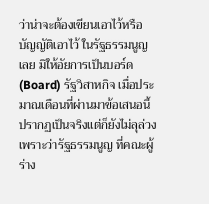ว่าน่าจะต้องเขียนเอาไว้หรือบัญญัติเอาไว้ ในรัฐธรรมนูญเลย มิให้อัยการเป็นบอร์ด (Board) รัฐวิสาหกิจ เมื่อประมาณเดือนที่ผ่านมาข้อเสนอนี้ปรากฏเป็นจริงแต่ก็ยังไม่ลุล่วงเพราะว่ารัฐธรรมนูญ ที่คณะผู้ร่าง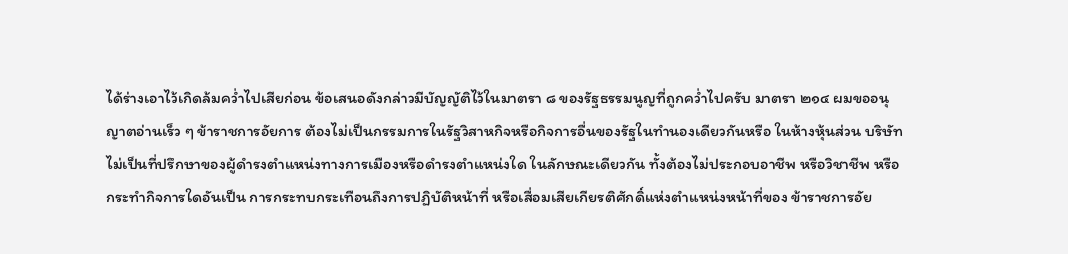ได้ร่างเอาไว้เกิดล้มคว่ำไปเสียก่อน ข้อเสนอดังกล่าวมีบัญญัติไว้ในมาตรา ๘ ของรัฐธรรมนูญที่ถูกคว่ำไปครับ มาตรา ๒๑๔ ผมขออนุญาตอ่านเร็ว ๆ ข้าราชการอัยการ ต้องไม่เป็นกรรมการในรัฐวิสาหกิจหรือกิจการอื่นของรัฐในทำนองเดียวกันหรือ ในห้างหุ้นส่วน บริษัท ไม่เป็นที่ปรึกษาของผู้ดำรงตำแหน่งทางการเมืองหรือดำรงตำแหน่งใด ในลักษณะเดียวกัน ทั้งต้องไม่ประกอบอาชีพ หรือวิชาชีพ หรือกระทำกิจการใดอันเป็น การกระทบกระเทือนถึงการปฏิบัติหน้าที่ หรือเสื่อมเสียเกียรติศักดิ์แห่งตำแหน่งหน้าที่ของ ข้าราชการอัย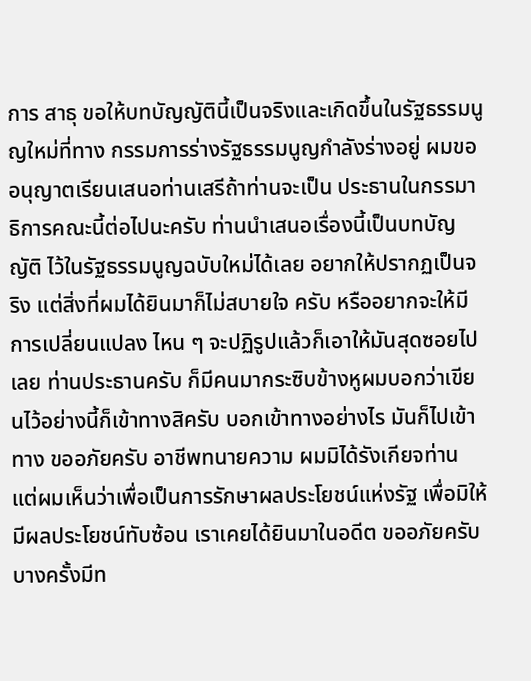การ สาธุ ขอให้บทบัญญัตินี้เป็นจริงและเกิดขึ้นในรัฐธรรมนูญใหม่ที่ทาง กรรมการร่างรัฐธรรมนูญกำลังร่างอยู่ ผมขออนุญาตเรียนเสนอท่านเสรีถ้าท่านจะเป็น ประธานในกรรมาธิการคณะนี้ต่อไปนะครับ ท่านนำเสนอเรื่องนี้เป็นบทบัญญัติ ไว้ในรัฐธรรมนูญฉบับใหม่ได้เลย อยากให้ปรากฏเป็นจริง แต่สิ่งที่ผมได้ยินมาก็ไม่สบายใจ ครับ หรืออยากจะให้มีการเปลี่ยนแปลง ไหน ๆ จะปฏิรูปแล้วก็เอาให้มันสุดซอยไปเลย ท่านประธานครับ ก็มีคนมากระซิบข้างหูผมบอกว่าเขียนไว้อย่างนี้ก็เข้าทางสิครับ บอกเข้าทางอย่างไร มันก็ไปเข้าทาง ขออภัยครับ อาชีพทนายความ ผมมิได้รังเกียจท่าน แต่ผมเห็นว่าเพื่อเป็นการรักษาผลประโยชน์แห่งรัฐ เพื่อมิให้มีผลประโยชน์ทับซ้อน เราเคยได้ยินมาในอดีต ขออภัยครับบางครั้งมีท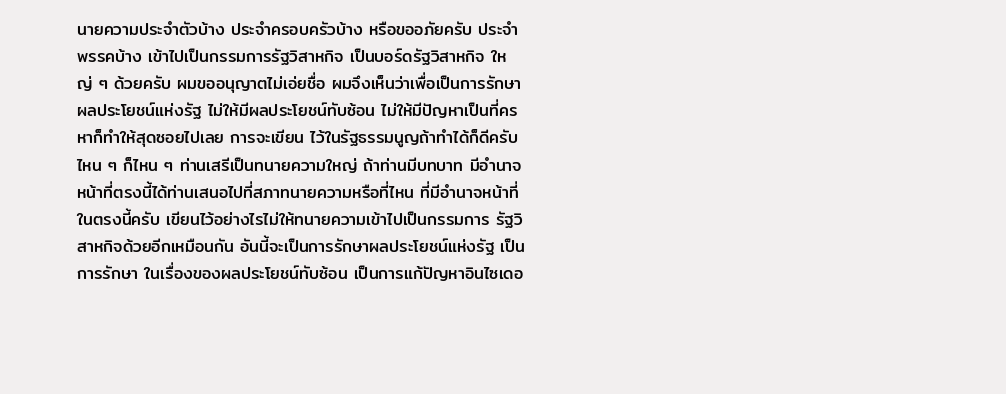นายความประจำตัวบ้าง ประจำครอบครัวบ้าง หรือขออภัยครับ ประจำพรรคบ้าง เข้าไปเป็นกรรมการรัฐวิสาหกิจ เป็นบอร์ดรัฐวิสาหกิจ ใหญ่ ๆ ด้วยครับ ผมขออนุญาตไม่เอ่ยชื่อ ผมจึงเห็นว่าเพื่อเป็นการรักษาผลประโยชน์แห่งรัฐ ไม่ให้มีผลประโยชน์ทับซ้อน ไม่ให้มีปัญหาเป็นที่ครหาก็ทำให้สุดซอยไปเลย การจะเขียน ไว้ในรัฐธรรมนูญถ้าทำได้ก็ดีครับ ไหน ๆ ก็ไหน ๆ ท่านเสรีเป็นทนายความใหญ่ ถ้าท่านมีบทบาท มีอำนาจหน้าที่ตรงนี้ได้ท่านเสนอไปที่สภาทนายความหรือที่ไหน ที่มีอำนาจหน้าที่ในตรงนี้ครับ เขียนไว้อย่างไรไม่ให้ทนายความเข้าไปเป็นกรรมการ รัฐวิสาหกิจด้วยอีกเหมือนกัน อันนี้จะเป็นการรักษาผลประโยชน์แห่งรัฐ เป็นการรักษา ในเรื่องของผลประโยชน์ทับซ้อน เป็นการแก้ปัญหาอินไซเดอ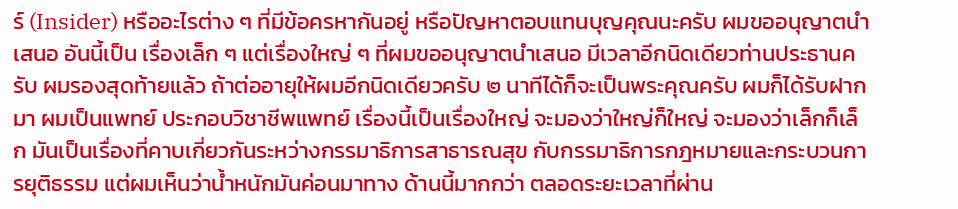ร์ (Insider) หรืออะไรต่าง ๆ ที่มีข้อครหากันอยู่ หรือปัญหาตอบแทนบุญคุณนะครับ ผมขออนุญาตนำเสนอ อันนี้เป็น เรื่องเล็ก ๆ แต่เรื่องใหญ่ ๆ ที่ผมขออนุญาตนำเสนอ มีเวลาอีกนิดเดียวท่านประธานครับ ผมรองสุดท้ายแล้ว ถ้าต่ออายุให้ผมอีกนิดเดียวครับ ๒ นาทีได้ก็จะเป็นพระคุณครับ ผมก็ได้รับฝากมา ผมเป็นแพทย์ ประกอบวิชาชีพแพทย์ เรื่องนี้เป็นเรื่องใหญ่ จะมองว่าใหญ่ก็ใหญ่ จะมองว่าเล็กก็เล็ก มันเป็นเรื่องที่คาบเกี่ยวกันระหว่างกรรมาธิการสาธารณสุข กับกรรมาธิการกฎหมายและกระบวนการยุติธรรม แต่ผมเห็นว่าน้ำหนักมันค่อนมาทาง ด้านนี้มากกว่า ตลอดระยะเวลาที่ผ่าน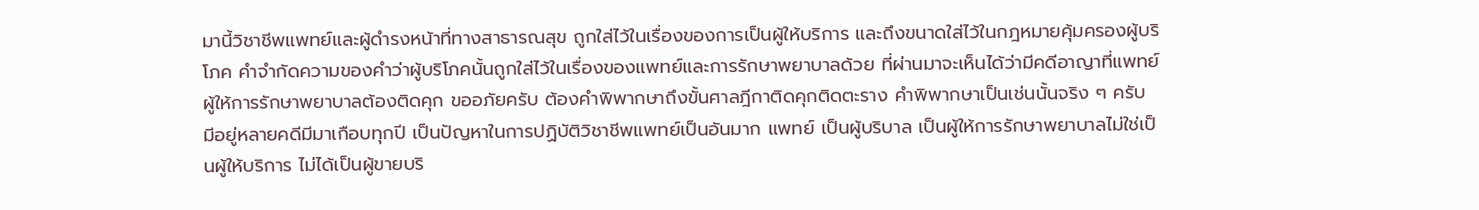มานี้วิชาชีพแพทย์และผู้ดำรงหน้าที่ทางสาธารณสุข ถูกใส่ไว้ในเรื่องของการเป็นผู้ให้บริการ และถึงขนาดใส่ไว้ในกฎหมายคุ้มครองผู้บริโภค คำจำกัดความของคำว่าผู้บริโภคนั้นถูกใส่ไว้ในเรื่องของแพทย์และการรักษาพยาบาลด้วย ที่ผ่านมาจะเห็นได้ว่ามีคดีอาญาที่แพทย์ผู้ให้การรักษาพยาบาลต้องติดคุก ขออภัยครับ ต้องคำพิพากษาถึงขั้นศาลฎีกาติดคุกติดตะราง คำพิพากษาเป็นเช่นนั้นจริง ๆ ครับ มีอยู่หลายคดีมีมาเกือบทุกปี เป็นปัญหาในการปฏิบัติวิชาชีพแพทย์เป็นอันมาก แพทย์ เป็นผู้บริบาล เป็นผู้ให้การรักษาพยาบาลไม่ใช่เป็นผู้ให้บริการ ไม่ได้เป็นผู้ขายบริ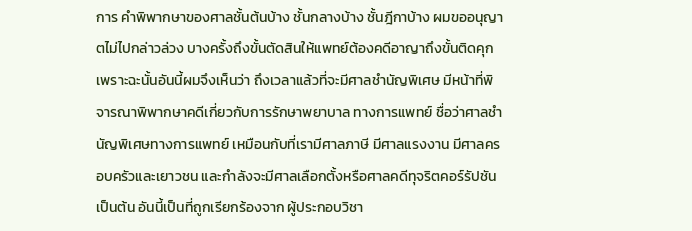การ คำพิพากษาของศาลชั้นต้นบ้าง ชั้นกลางบ้าง ชั้นฎีกาบ้าง ผมขออนุญาตไม่ไปกล่าวล่วง บางครั้งถึงขั้นตัดสินให้แพทย์ต้องคดีอาญาถึงขั้นติดคุก เพราะฉะนั้นอันนี้ผมจึงเห็นว่า ถึงเวลาแล้วที่จะมีศาลชำนัญพิเศษ มีหน้าที่พิจารณาพิพากษาคดีเกี่ยวกับการรักษาพยาบาล ทางการแพทย์ ชื่อว่าศาลชำนัญพิเศษทางการแพทย์ เหมือนกับที่เรามีศาลภาษี มีศาลแรงงาน มีศาลครอบครัวและเยาวชน และกำลังจะมีศาลเลือกตั้งหรือศาลคดีทุจริตคอร์รัปชัน เป็นต้น อันนี้เป็นที่ถูกเรียกร้องจาก ผู้ประกอบวิชา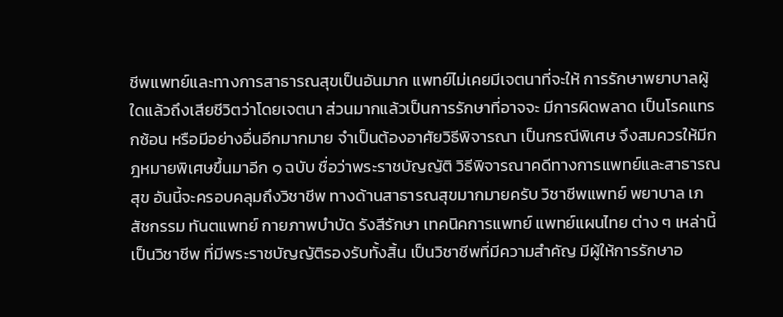ชีพแพทย์และทางการสาธารณสุขเป็นอันมาก แพทย์ไม่เคยมีเจตนาที่จะให้ การรักษาพยาบาลผู้ใดแล้วถึงเสียชีวิตว่าโดยเจตนา ส่วนมากแล้วเป็นการรักษาที่อาจจะ มีการผิดพลาด เป็นโรคแทรกซ้อน หรือมีอย่างอื่นอีกมากมาย จำเป็นต้องอาศัยวิธีพิจารณา เป็นกรณีพิเศษ จึงสมควรให้มีกฎหมายพิเศษขึ้นมาอีก ๑ ฉบับ ชื่อว่าพระราชบัญญัติ วิธีพิจารณาคดีทางการแพทย์และสาธารณสุข อันนี้จะครอบคลุมถึงวิชาชีพ ทางด้านสาธารณสุขมากมายครับ วิชาชีพแพทย์ พยาบาล เภสัชกรรม ทันตแพทย์ กายภาพบำบัด รังสีรักษา เทคนิคการแพทย์ แพทย์แผนไทย ต่าง ๆ เหล่านี้เป็นวิชาชีพ ที่มีพระราชบัญญัติรองรับทั้งสิ้น เป็นวิชาชีพที่มีความสำคัญ มีผู้ให้การรักษาอ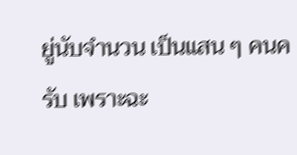ยู่นับจำนวน เป็นแสน ๆ คนครับ เพราะฉะ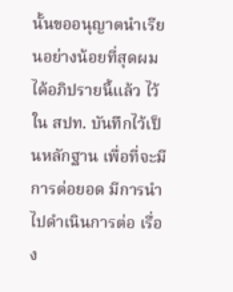นั้นขออนุญาตนำเรียนอย่างน้อยที่สุดผมได้อภิปรายนี้แล้ว ไว้ใน สปท. บันทึกไว้เป็นหลักฐาน เพื่อที่จะมีการต่อยอด มีการนำไปดำเนินการต่อ เรื่อง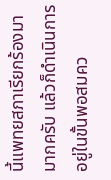นี้แพทยสภาเรียกร้องมามากครับ แล้วก็ดำเนินการอยู่ในขั้นพอสมคว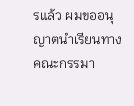รแล้ว ผมขออนุญาตนำเรียนทางคณะกรรมา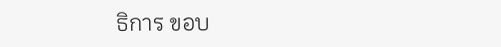ธิการ ขอบ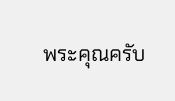พระคุณครับ